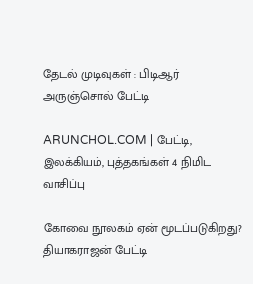தேடல் முடிவுகள் : பிடிஆர் அருஞ்சொல் பேட்டி

ARUNCHOL.COM | பேட்டி, இலக்கியம், புத்தகங்கள் 4 நிமிட வாசிப்பு

கோவை நூலகம் ஏன் மூடப்படுகிறது? தியாகராஜன் பேட்டி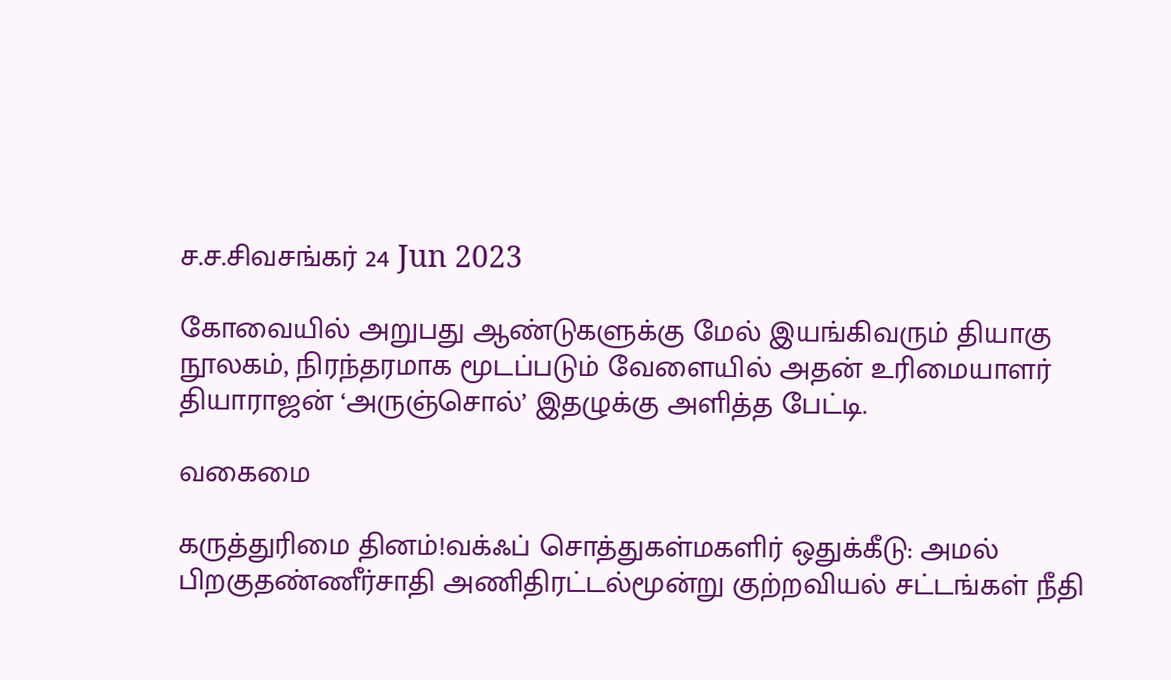ச.ச.சிவசங்கர் 24 Jun 2023

கோவையில் அறுபது ஆண்டுகளுக்கு மேல் இயங்கிவரும் தியாகு நூலகம், நிரந்தரமாக மூடப்படும் வேளையில் அதன் உரிமையாளர் தியாராஜன் ‘அருஞ்சொல்’ இதழுக்கு அளித்த பேட்டி.

வகைமை

கருத்துரிமை தினம்!வக்ஃப் சொத்துகள்மகளிர் ஒதுக்கீடு: அமல் பிறகுதண்ணீர்சாதி அணிதிரட்டல்மூன்று குற்றவியல் சட்டங்கள் நீதி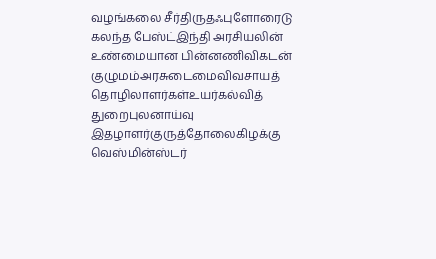வழங்கலை சீர்திருதஃபுளோரைடு கலந்த பேஸ்ட்இந்தி அரசியலின் உண்மையான பின்னணிவிகடன் குழுமம்அரசுடைமைவிவசாயத் தொழிலாளர்கள்உயர்கல்வித் துறைபுலனாய்வு இதழாளர்குருத்தோலைகிழக்கு வெஸ்மின்ஸ்டர்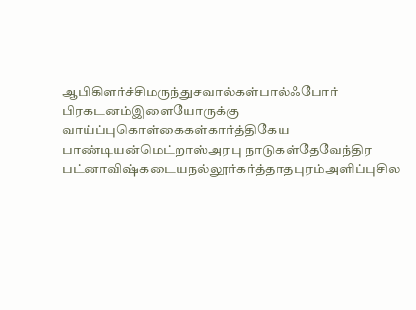ஆபிகிளர்ச்சிமருந்துசவால்கள்பால்ஃபோர் பிரகடனம்இளையோருக்கு வாய்ப்புகொள்கைகள்கார்த்திகேய பாண்டியன்மெட்றாஸ்அரபு நாடுகள்தேவேந்திர பட்னாவிஷ்கடையநல்லூர்கர்த்தாதபுரம்அளிப்புசில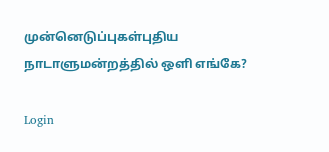முன்னெடுப்புகள்புதிய நாடாளுமன்றத்தில் ஒளி எங்கே?

Login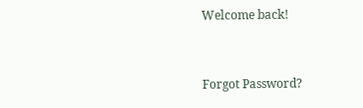Welcome back!



Forgot Password?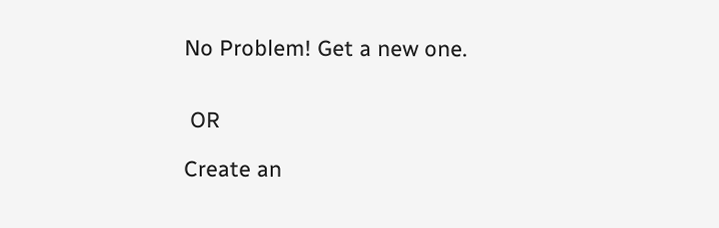No Problem! Get a new one.


 OR

Create an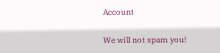Account

We will not spam you!